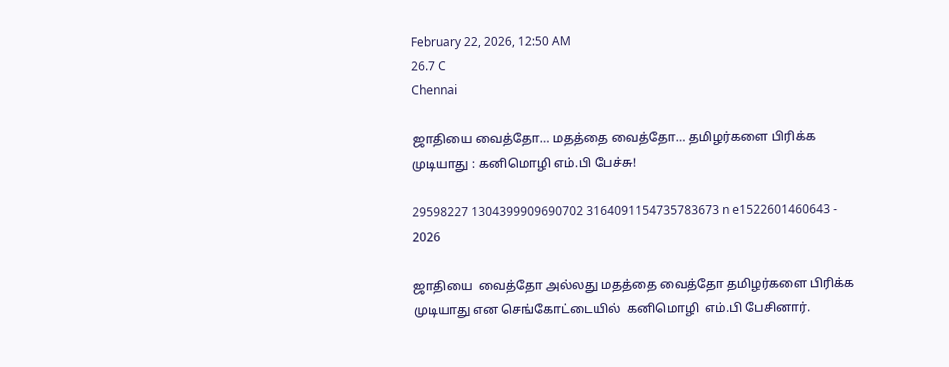February 22, 2026, 12:50 AM
26.7 C
Chennai

ஜாதியை வைத்தோ… மதத்தை வைத்தோ… தமிழர்களை பிரிக்க முடியாது : கனிமொழி எம்.பி பேச்சு!

29598227 1304399909690702 3164091154735783673 n e1522601460643 - 2026

ஜாதியை  வைத்தோ அல்லது மதத்தை வைத்தோ தமிழர்களை பிரிக்க முடியாது என செங்கோட்டையில்  கனிமொழி  எம்.பி பேசினார்.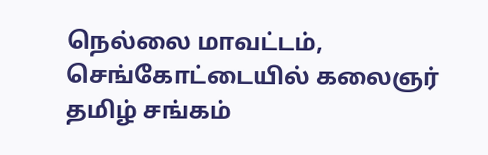நெல்லை மாவட்டம்,  செங்கோட்டையில் கலைஞர் தமிழ் சங்கம்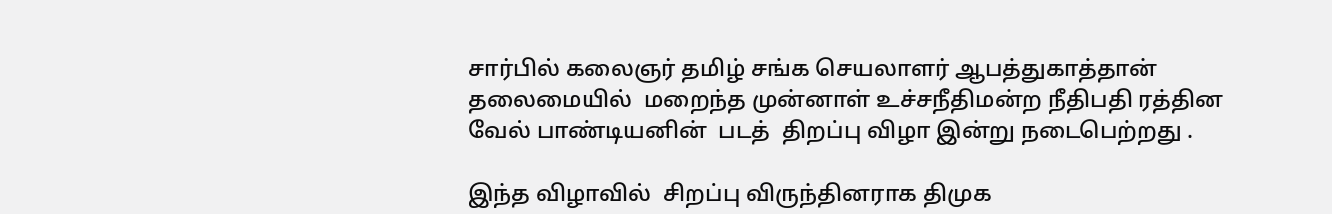சார்பில் கலைஞர் தமிழ் சங்க செயலாளர் ஆபத்துகாத்தான் தலைமையில்  மறைந்த முன்னாள் உச்சநீதிமன்ற நீதிபதி ரத்தின வேல் பாண்டியனின்  படத்  திறப்பு விழா இன்று நடைபெற்றது .

இந்த விழாவில்  சிறப்பு விருந்தினராக திமுக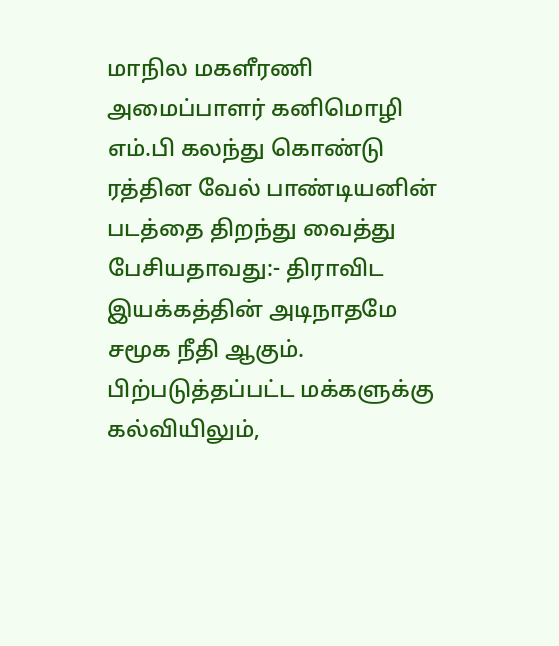மாநில மகளீரணி அமைப்பாளர் கனிமொழி எம்.பி கலந்து கொண்டு  ரத்தின வேல் பாண்டியனின்  படத்தை திறந்து வைத்து பேசியதாவது:- திராவிட இயக்கத்தின் அடிநாதமே சமூக நீதி ஆகும். பிற்படுத்தப்பட்ட மக்களுக்கு கல்வியிலும்,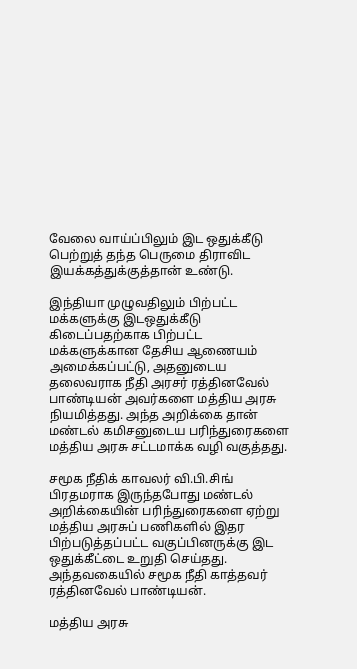வேலை வாய்ப்பிலும் இட ஒதுக்கீடு பெற்றுத் தந்த பெருமை திராவிட இயக்கத்துக்குத்தான் உண்டு.

இந்தியா முழுவதிலும் பிற்பட்ட மக்களுக்கு இடஒதுக்கீடு கிடைப்பதற்காக பிற்பட்ட மக்களுக்கான தேசிய ஆணையம் அமைக்கப்பட்டு, அதனுடைய தலைவராக நீதி அரசர் ரத்தினவேல் பாண்டியன் அவர்களை மத்திய அரசு நியமித்தது. அந்த அறிக்கை தான் மண்டல் கமிசனுடைய பரிந்துரைகளை மத்திய அரசு சட்டமாக்க வழி வகுத்தது.

சமூக நீதிக் காவலர் வி.பி.சிங் பிரதமராக இருந்தபோது மண்டல் அறிக்கையின் பரிந்துரைகளை ஏற்று மத்திய அரசுப் பணிகளில் இதர பிற்படுத்தப்பட்ட வகுப்பினருக்கு இட ஒதுக்கீட்டை உறுதி செய்தது. அந்தவகையில் சமூக நீதி காத்தவர் ரத்தினவேல் பாண்டியன்.

மத்திய அரசு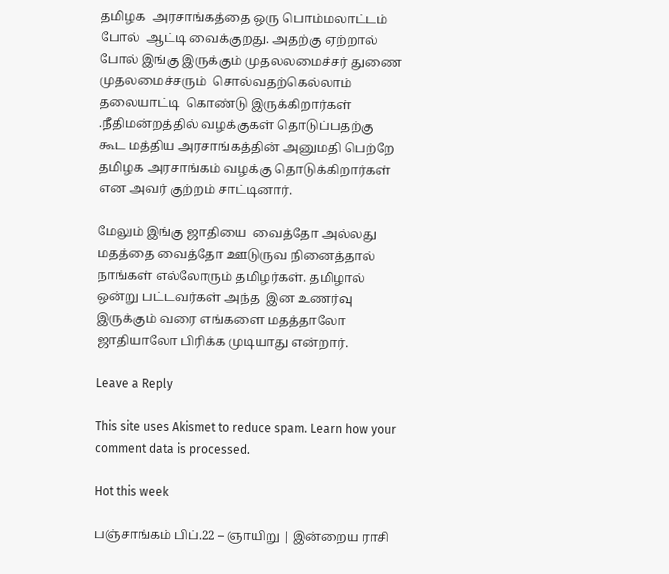தமிழக  அரசாங்கத்தை ஒரு பொம்மலாட்டம் போல்  ஆட்டி வைக்குறது. அதற்கு ஏற்றால் போல் இங்கு இருக்கும் முதலலமைச்சர் துணை முதலமைச்சரும்  சொல்வதற்கெல்லாம் தலையாட்டி  கொண்டு இருக்கிறார்கள் .நீதிமன்றத்தில் வழக்குகள் தொடுப்பதற்கு கூட மத்திய அரசாங்கத்தின் அனுமதி பெற்றே தமிழக அரசாங்கம் வழக்கு தொடுக்கிறார்கள் என அவர் குற்றம் சாட்டினார்.

மேலும் இங்கு ஜாதியை  வைத்தோ அல்லது மதத்தை வைத்தோ ஊடுருவ நினைத்தால் நாங்கள் எல்லோரும் தமிழர்கள். தமிழால் ஒன்று பட்டவர்கள் அந்த  இன உணர்வு இருக்கும் வரை எங்களை மதத்தாலோ ஜாதியாலோ பிரிக்க முடியாது என்றார்.

Leave a Reply

This site uses Akismet to reduce spam. Learn how your comment data is processed.

Hot this week

பஞ்சாங்கம் பிப்.22 – ஞாயிறு | இன்றைய ராசி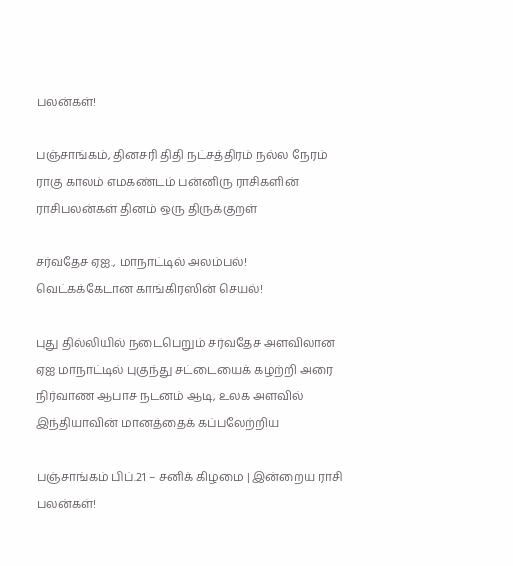பலன்கள்!

பஞ்சாங்கம், தினசரி திதி நட்சத்திரம் நல்ல நேரம் ராகு காலம் எமகண்டம் பன்னிரு ராசிகளின் ராசிபலன்கள் தினம் ஒரு திருக்குறள்

சர்வதேச ஏஐ., மாநாட்டில் அலம்பல்! வெட்கக்கேடான காங்கிரஸின் செயல்!

புது தில்லியில் நடைபெறும் சர்வதேச அளவிலான ஏஐ மாநாட்டில் புகுந்து சட்டையைக் கழற்றி அரை நிர்வாண ஆபாச நடனம் ஆடி, உலக அளவில் இந்தியாவின் மானத்தைக் கப்பலேற்றிய

பஞ்சாங்கம் பிப்.21 – சனிக் கிழமை | இன்றைய ராசி பலன்கள்!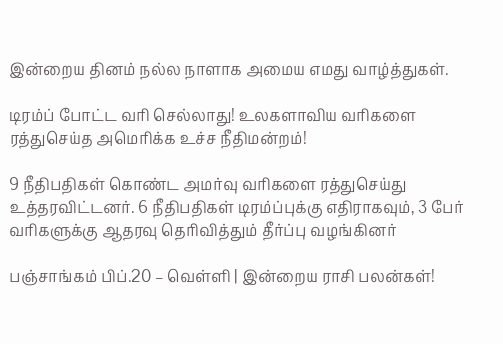இன்றைய தினம் நல்ல நாளாக அமைய எமது வாழ்த்துகள்.

டிரம்ப் போட்ட வரி செல்லாது! உலகளாவிய வரிகளை ரத்துசெய்த அமெரிக்க உச்ச நீதிமன்றம்!

9 நீதிபதிகள் கொண்ட அமர்வு வரிகளை ரத்துசெய்து உத்தரவிட்டனர். 6 நீதிபதிகள் டிரம்ப்புக்கு எதிராகவும், 3 பேர் வரிகளுக்கு ஆதரவு தெரிவித்தும் தீர்ப்பு வழங்கினர்

பஞ்சாங்கம் பிப்.20 – வெள்ளி | இன்றைய ராசி பலன்கள்!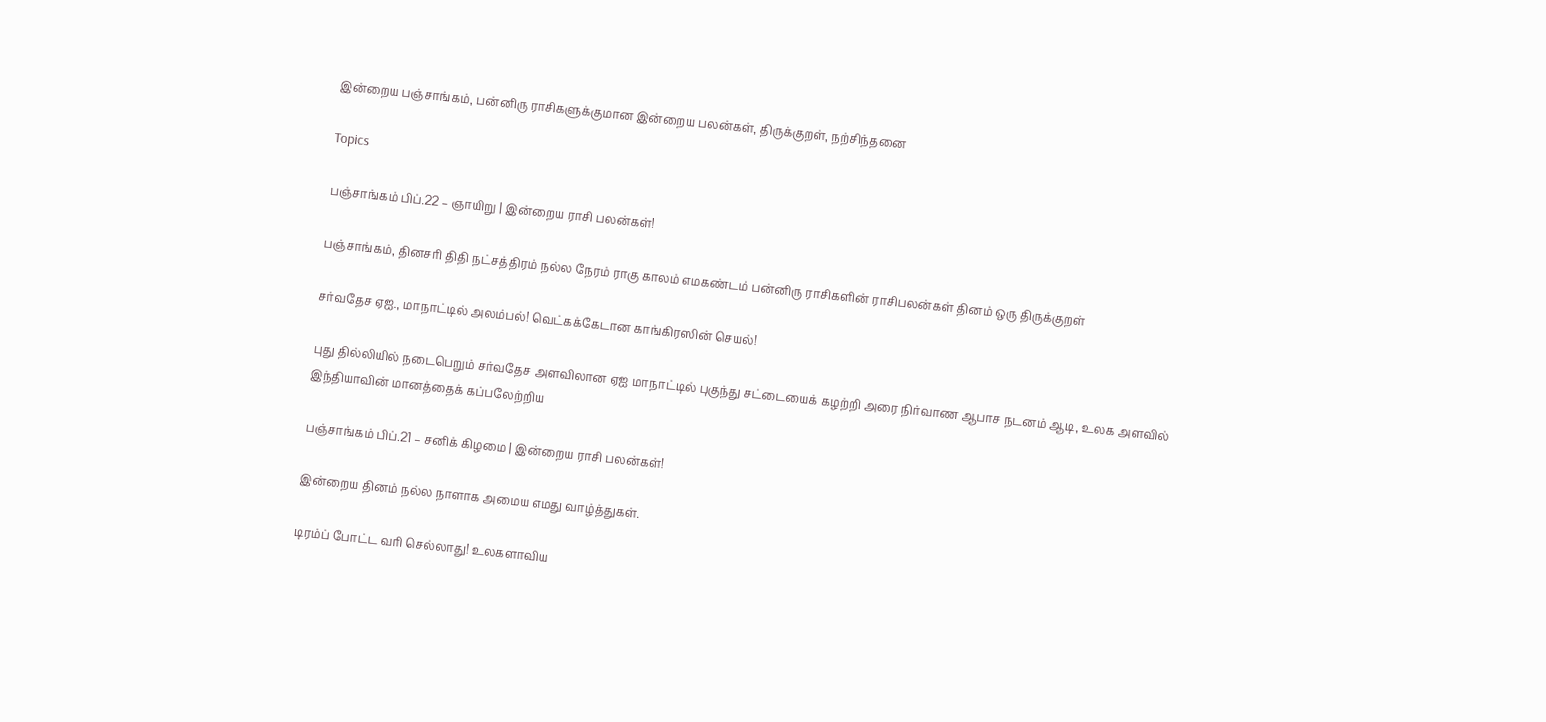இன்றைய பஞ்சாங்கம், பன்னிரு ராசிகளுக்குமான இன்றைய பலன்கள், திருக்குறள், நற்சிந்தனை

Topics

பஞ்சாங்கம் பிப்.22 – ஞாயிறு | இன்றைய ராசி பலன்கள்!

பஞ்சாங்கம், தினசரி திதி நட்சத்திரம் நல்ல நேரம் ராகு காலம் எமகண்டம் பன்னிரு ராசிகளின் ராசிபலன்கள் தினம் ஒரு திருக்குறள்

சர்வதேச ஏஐ., மாநாட்டில் அலம்பல்! வெட்கக்கேடான காங்கிரஸின் செயல்!

புது தில்லியில் நடைபெறும் சர்வதேச அளவிலான ஏஐ மாநாட்டில் புகுந்து சட்டையைக் கழற்றி அரை நிர்வாண ஆபாச நடனம் ஆடி, உலக அளவில் இந்தியாவின் மானத்தைக் கப்பலேற்றிய

பஞ்சாங்கம் பிப்.21 – சனிக் கிழமை | இன்றைய ராசி பலன்கள்!

இன்றைய தினம் நல்ல நாளாக அமைய எமது வாழ்த்துகள்.

டிரம்ப் போட்ட வரி செல்லாது! உலகளாவிய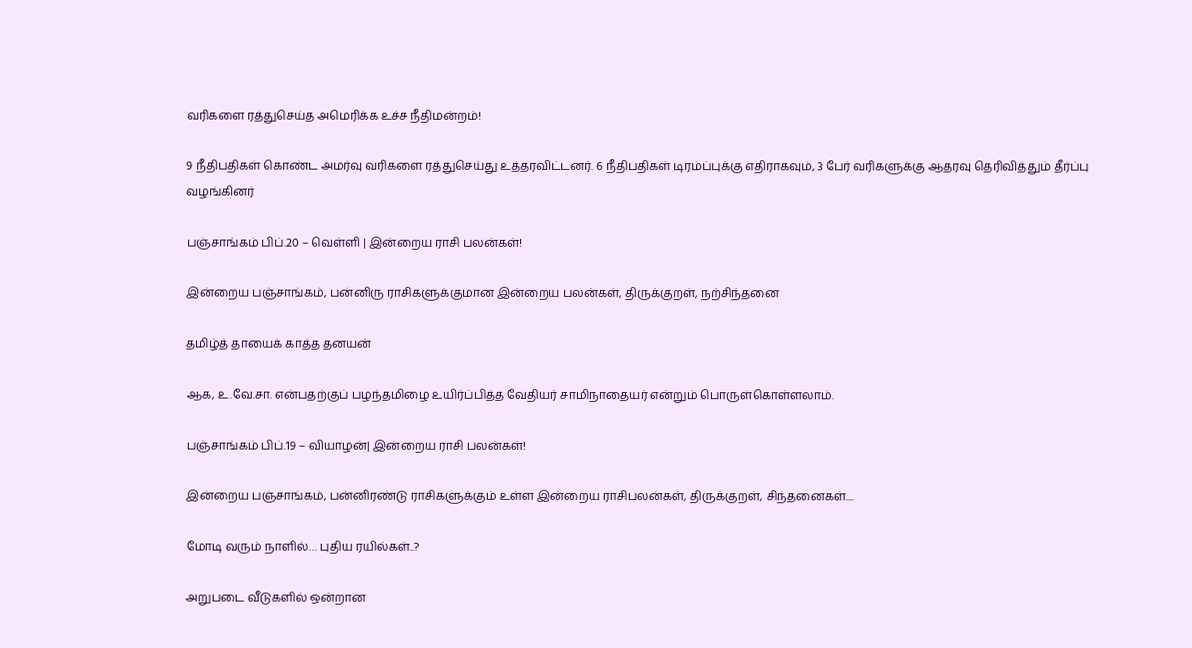வரிகளை ரத்துசெய்த அமெரிக்க உச்ச நீதிமன்றம்!

9 நீதிபதிகள் கொண்ட அமர்வு வரிகளை ரத்துசெய்து உத்தரவிட்டனர். 6 நீதிபதிகள் டிரம்ப்புக்கு எதிராகவும், 3 பேர் வரிகளுக்கு ஆதரவு தெரிவித்தும் தீர்ப்பு வழங்கினர்

பஞ்சாங்கம் பிப்.20 – வெள்ளி | இன்றைய ராசி பலன்கள்!

இன்றைய பஞ்சாங்கம், பன்னிரு ராசிகளுக்குமான இன்றைய பலன்கள், திருக்குறள், நற்சிந்தனை

தமிழ்த் தாயைக் காத்த தனயன்

ஆக, உ.வே.சா. என்பதற்குப் பழந்தமிழை உயிர்ப்பித்த வேதியர் சாமிநாதையர் என்றும் பொருள்கொள்ளலாம்.

பஞ்சாங்கம் பிப்.19 – வியாழன்| இன்றைய ராசி பலன்கள்!

இன்றைய பஞ்சாங்கம், பன்னிரண்டு ராசிகளுக்கும் உள்ள இன்றைய ராசிபலன்கள், திருக்குறள், சிந்தனைகள்....

மோடி வரும் நாளில்… புதிய ரயில்கள்..?

அறுபடை வீடுகளில் ஒன்றான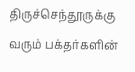திருச்செந்தூருக்கு வரும் பக்தர்களின்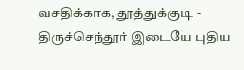வசதிக்காக, தூத்துக்குடி - திருச்செந்தூர் இடையே புதிய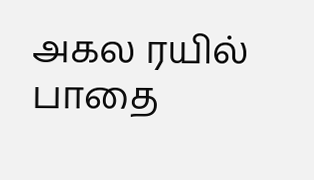அகல ரயில் பாதை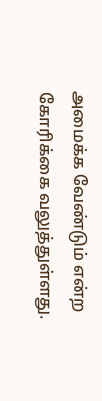அமைக்க வேண்டும் என்ற கோரிக்கை வலுத்துள்ளது.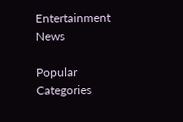Entertainment News

Popular Categories